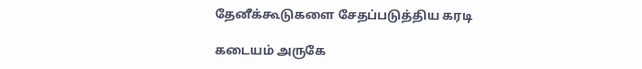தேனீக்கூடுகளை சேதப்படுத்திய கரடி

கடையம் அருகே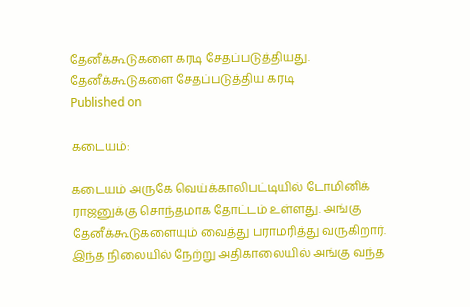தேனீக்கூடுகளை கரடி சேதப்படுத்தியது.
தேனீக்கூடுகளை சேதப்படுத்திய கரடி
Published on

கடையம்:

கடையம் அருகே வெய்க்காலிபட்டியில் டோமினிக் ராஜனுக்கு சொந்தமாக தோட்டம் உள்ளது. அங்கு தேனீக்கூடுகளையும் வைத்து பராமரித்து வருகிறார். இந்த நிலையில் நேற்று அதிகாலையில் அங்கு வந்த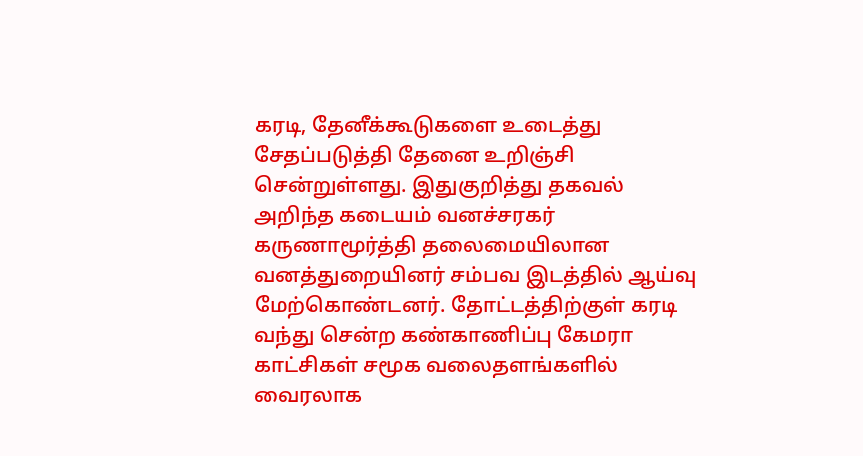கரடி, தேனீக்கூடுகளை உடைத்து சேதப்படுத்தி தேனை உறிஞ்சி சென்றுள்ளது. இதுகுறித்து தகவல் அறிந்த கடையம் வனச்சரகர் கருணாமூர்த்தி தலைமையிலான வனத்துறையினர் சம்பவ இடத்தில் ஆய்வு மேற்கொண்டனர். தோட்டத்திற்குள் கரடி வந்து சென்ற கண்காணிப்பு கேமரா காட்சிகள் சமூக வலைதளங்களில் வைரலாக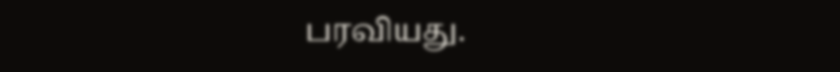பரவியது.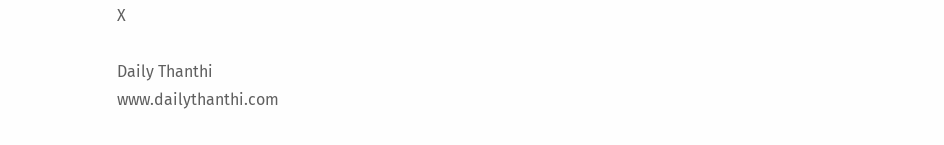X

Daily Thanthi
www.dailythanthi.com